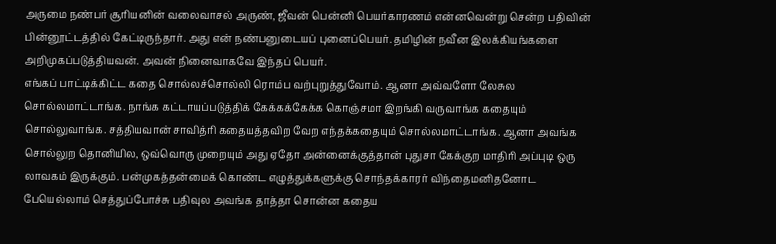அருமை நண்பர் சூரியனின் வலைவாசல் அருண், ஜீவன் பென்னி பெயர்காரணம் என்னவென்று சென்ற பதிவின் பின்னூட்டத்தில் கேட்டிருந்தார். அது என் நண்பனுடையப் புனைப்பெயர். தமிழின் நவீன இலக்கியங்களை அறிமுகப்படுத்தியவன். அவன் நினைவாகவே இந்தப் பெயர்.
எங்கப் பாட்டிக்கிட்ட கதை சொல்லச்சொல்லி ரொம்ப வற்புறுத்துவோம். ஆனா அவ்வளோ லேசுல சொல்லமாட்டாங்க. நாங்க கட்டாயப்படுத்திக் கேக்கக்கேக்க கொஞ்சமா இறங்கி வருவாங்க கதையும் சொல்லுவாங்க. சத்தியவான் சாவித்ரி கதையத்தவிற வேற எந்தக்கதையும் சொல்லமாட்டாங்க. ஆனா அவங்க சொல்லுற தொனியில, ஒவ்வொரு முறையும் அது ஏதோ அன்னைக்குத்தான் புதுசா கேக்குற மாதிரி அப்புடி ஒரு லாவகம் இருக்கும். பன்முகத்தன்மைக் கொண்ட எழுத்துக்களுக்கு சொந்தக்காரர் விந்தைமனிதனோட
பேயெல்லாம் செத்துப்போச்சு பதிவுல அவங்க தாத்தா சொன்ன கதைய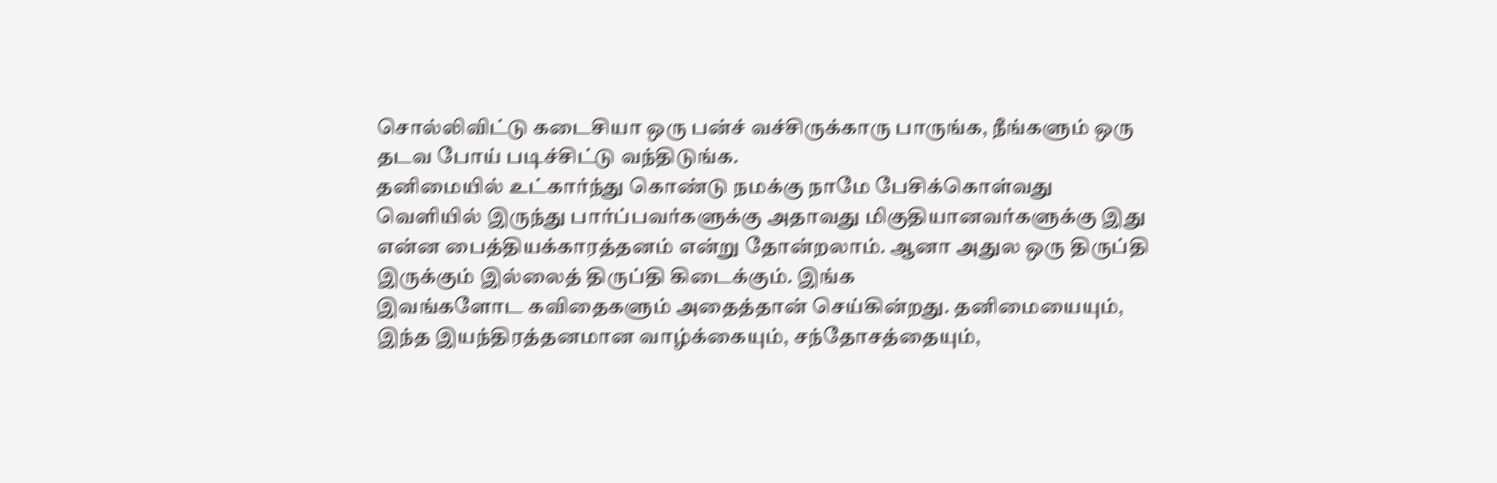சொல்லிவிட்டு கடைசியா ஒரு பன்ச் வச்சிருக்காரு பாருங்க, நீங்களும் ஒரு தடவ போய் படிச்சிட்டு வந்திடுங்க.
தனிமையில் உட்கார்ந்து கொண்டு நமக்கு நாமே பேசிக்கொள்வது வெளியில் இருந்து பார்ப்பவர்களுக்கு அதாவது மிகுதியானவர்களுக்கு இது என்ன பைத்தியக்காரத்தனம் என்று தோன்றலாம். ஆனா அதுல ஒரு திருப்தி இருக்கும் இல்லைத் திருப்தி கிடைக்கும். இங்க
இவங்களோட கவிதைகளும் அதைத்தான் செய்கின்றது. தனிமையையும், இந்த இயந்திரத்தனமான வாழ்க்கையும், சந்தோசத்தையும்,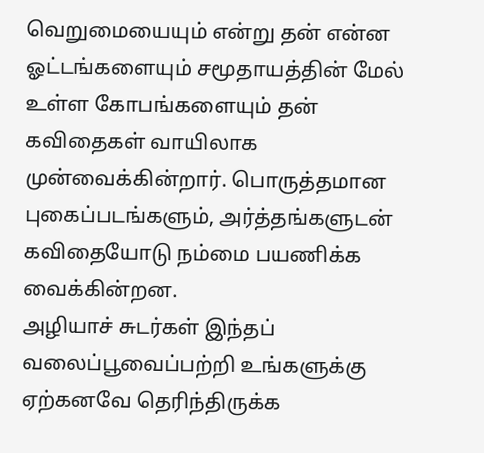வெறுமையையும் என்று தன் என்ன ஓட்டங்களையும் சமூதாயத்தின் மேல் உள்ள கோபங்களையும் தன் கவிதைகள் வாயிலாக முன்வைக்கின்றார். பொருத்தமான புகைப்படங்களும், அர்த்தங்களுடன் கவிதையோடு நம்மை பயணிக்க வைக்கின்றன.
அழியாச் சுடர்கள் இந்தப் வலைப்பூவைப்பற்றி உங்களுக்கு ஏற்கனவே தெரிந்திருக்க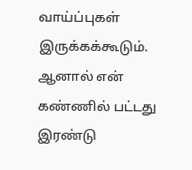வாய்ப்புகள் இருக்கக்கூடும். ஆனால் என் கண்ணில் பட்டது இரண்டு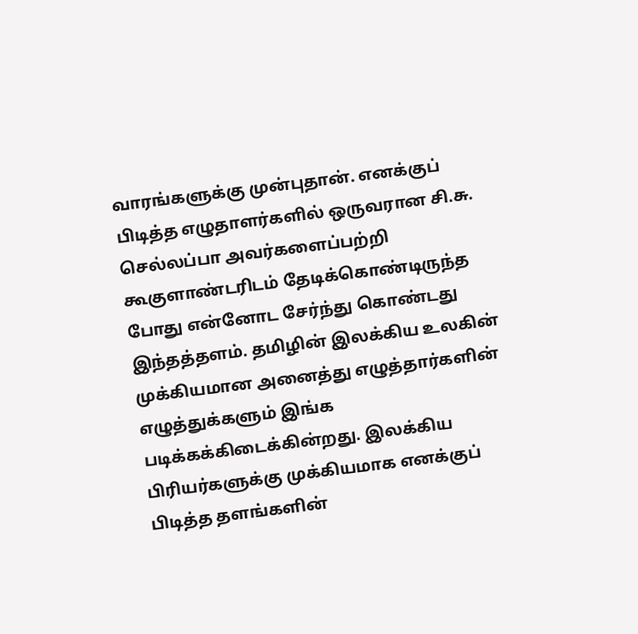வாரங்களுக்கு முன்புதான். எனக்குப் பிடித்த எழுதாளர்களில் ஒருவரான சி.சு. செல்லப்பா அவர்களைப்பற்றி கூகுளாண்டரிடம் தேடிக்கொண்டிருந்த போது என்னோட சேர்ந்து கொண்டது இந்தத்தளம். தமிழின் இலக்கிய உலகின் முக்கியமான அனைத்து எழுத்தார்களின் எழுத்துக்களும் இங்க படிக்கக்கிடைக்கின்றது. இலக்கிய பிரியர்களுக்கு முக்கியமாக எனக்குப் பிடித்த தளங்களின்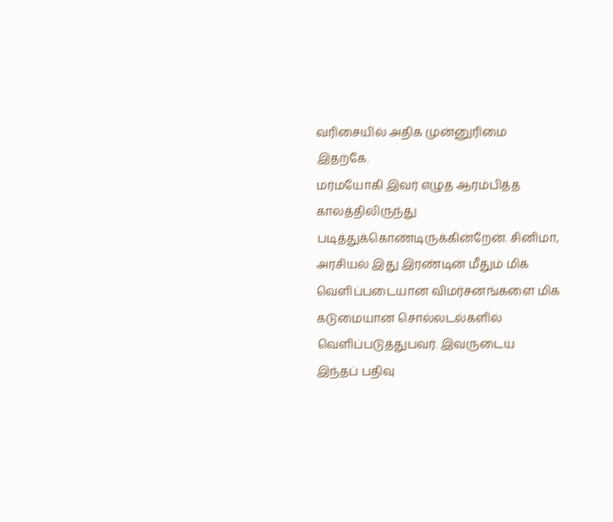வரிசையில் அதிக முன்னுரிமை இதற்கே.
மர்மயோகி இவர் எழுத ஆரம்பித்த காலத்திலிருந்து படித்துக்கொண்டிருக்கின்றேன். சினிமா, அரசியல் இது இரண்டின் மீதும் மிக வெளிப்படையான விமர்சனங்களை மிக கடுமையான சொல்லடல்களில் வெளிப்படுத்துபவர். இவருடைய
இந்தப் பதிவு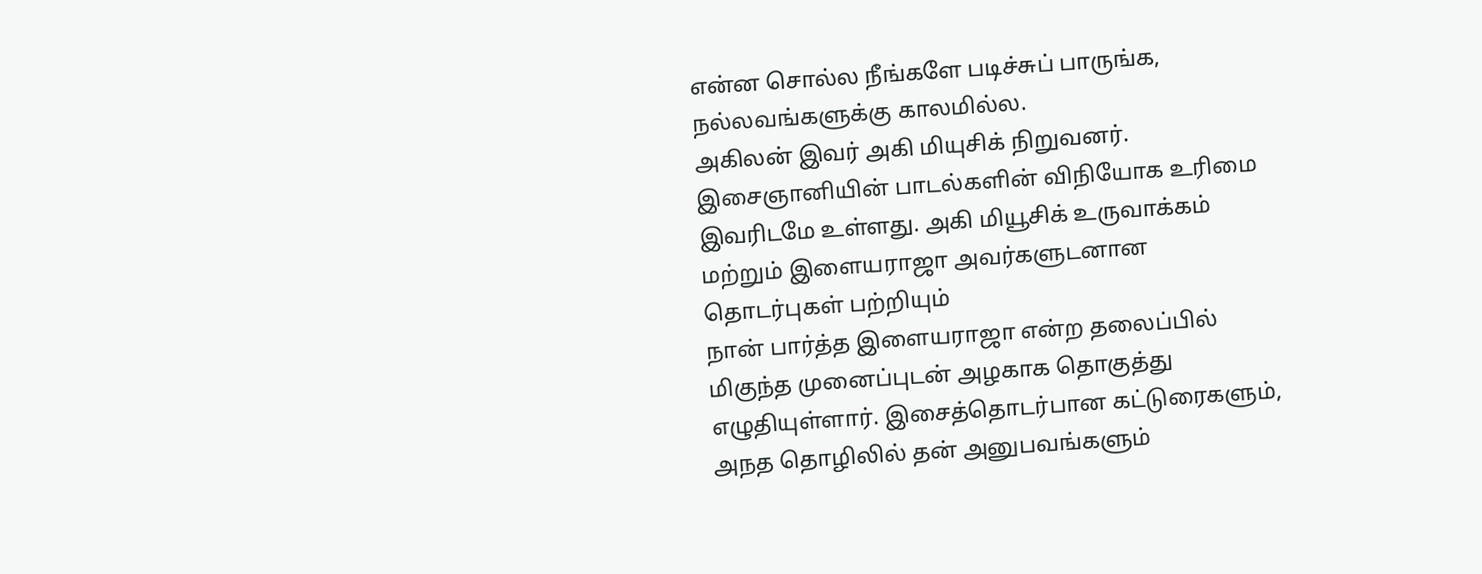என்ன சொல்ல நீங்களே படிச்சுப் பாருங்க, நல்லவங்களுக்கு காலமில்ல.
அகிலன் இவர் அகி மியுசிக் நிறுவனர். இசைஞானியின் பாடல்களின் விநியோக உரிமை இவரிடமே உள்ளது. அகி மியூசிக் உருவாக்கம் மற்றும் இளையராஜா அவர்களுடனான தொடர்புகள் பற்றியும்
நான் பார்த்த இளையராஜா என்ற தலைப்பில் மிகுந்த முனைப்புடன் அழகாக தொகுத்து எழுதியுள்ளார். இசைத்தொடர்பான கட்டுரைகளும், அநத தொழிலில் தன் அனுபவங்களும்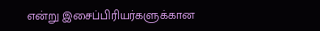என்று இசைப்பிரியர்களுக்கான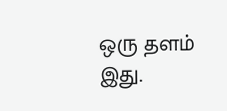ஒரு தளம் இது.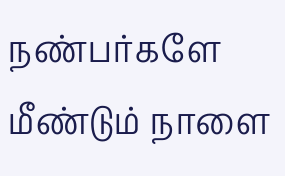நண்பர்களே மீண்டும் நாளை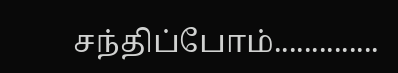சந்திப்போம்..............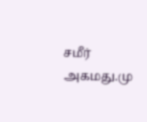சமீர் அகமது.மு